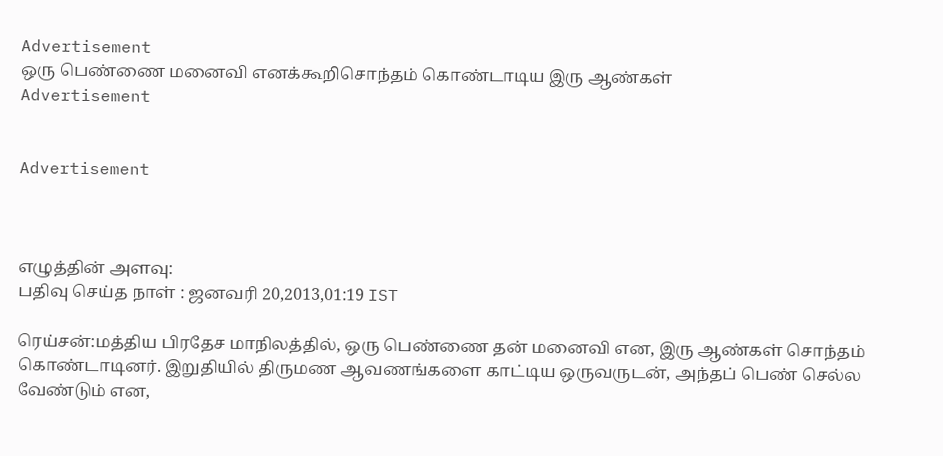Advertisement
ஒரு பெண்ணை மனைவி எனக்கூறிசொந்தம் கொண்டாடிய இரு ஆண்கள்
Advertisement


Advertisement



எழுத்தின் அளவு:
பதிவு செய்த நாள் : ஜனவரி 20,2013,01:19 IST

ரெய்சன்:மத்திய பிரதேச மாநிலத்தில், ஒரு பெண்ணை தன் மனைவி என, இரு ஆண்கள் சொந்தம் கொண்டாடினர். இறுதியில் திருமண ஆவணங்களை காட்டிய ஒருவருடன், அந்தப் பெண் செல்ல வேண்டும் என,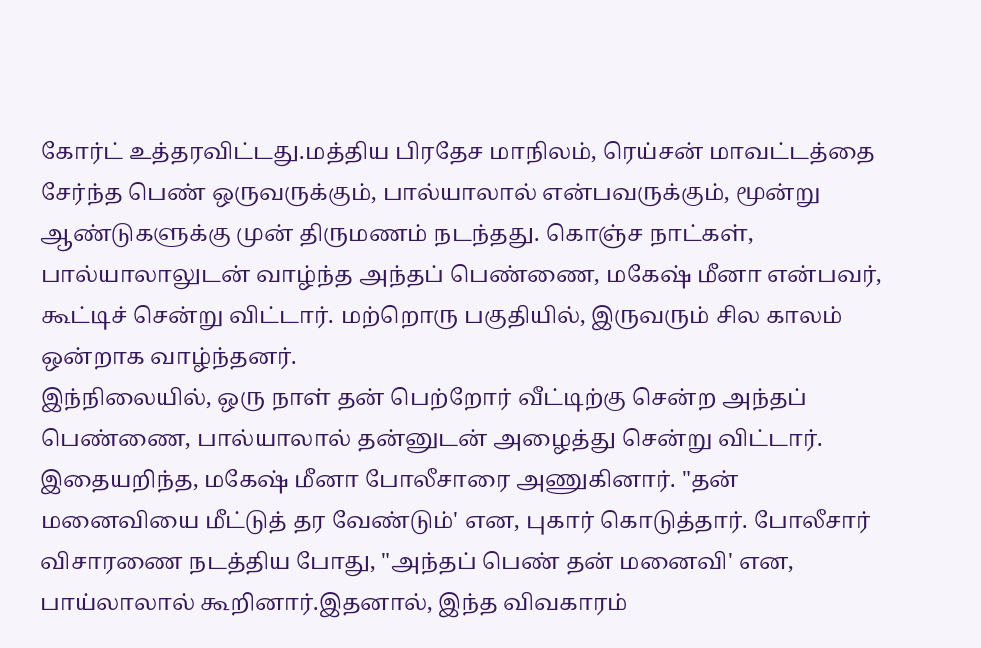கோர்ட் உத்தரவிட்டது.மத்திய பிரதேச மாநிலம், ரெய்சன் மாவட்டத்தை சேர்ந்த பெண் ஒருவருக்கும், பால்யாலால் என்பவருக்கும், மூன்று ஆண்டுகளுக்கு முன் திருமணம் நடந்தது. கொஞ்ச நாட்கள், பால்யாலாலுடன் வாழ்ந்த அந்தப் பெண்ணை, மகேஷ் மீனா என்பவர், கூட்டிச் சென்று விட்டார். மற்றொரு பகுதியில், இருவரும் சில காலம் ஒன்றாக வாழ்ந்தனர்.
இந்நிலையில், ஒரு நாள் தன் பெற்றோர் வீட்டிற்கு சென்ற அந்தப் பெண்ணை, பால்யாலால் தன்னுடன் அழைத்து சென்று விட்டார். இதையறிந்த, மகேஷ் மீனா போலீசாரை அணுகினார். "தன் மனைவியை மீட்டுத் தர வேண்டும்' என, புகார் கொடுத்தார். போலீசார் விசாரணை நடத்திய போது, "அந்தப் பெண் தன் மனைவி' என, பாய்லாலால் கூறினார்.இதனால், இந்த விவகாரம்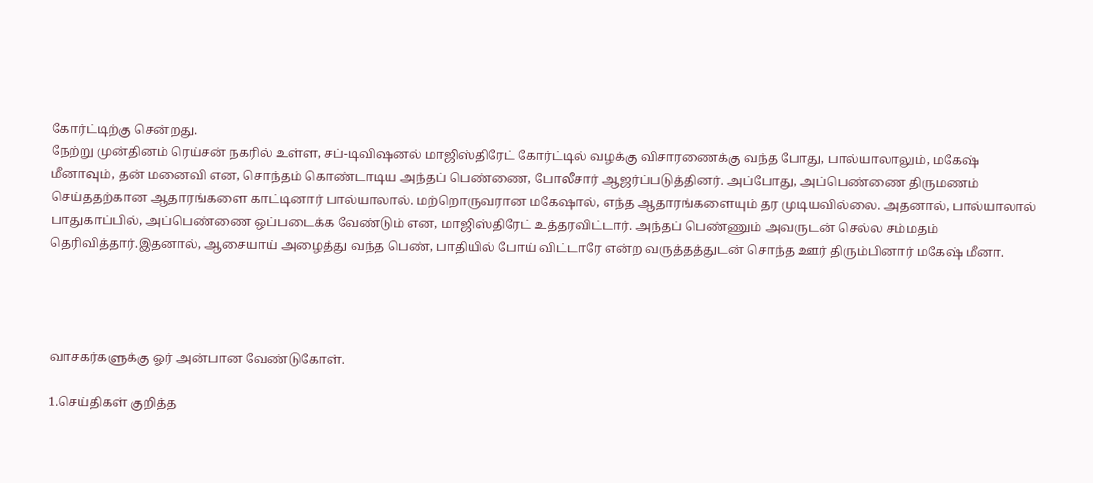கோர்ட்டிற்கு சென்றது.
நேற்று முன்தினம் ரெய்சன் நகரில் உள்ள, சப்-டிவிஷனல் மாஜிஸ்திரேட் கோர்ட்டில் வழக்கு விசாரணைக்கு வந்த போது, பால்யாலாலும், மகேஷ் மீனாவும், தன் மனைவி என, சொந்தம் கொண்டாடிய அந்தப் பெண்ணை, போலீசார் ஆஜர்ப்படுத்தினர். அப்போது, அப்பெண்ணை திருமணம் செய்ததற்கான ஆதாரங்களை காட்டினார் பால்யாலால். மற்றொருவரான மகேஷால், எந்த ஆதாரங்களையும் தர முடியவில்லை. அதனால், பால்யாலால் பாதுகாப்பில், அப்பெண்ணை ஒப்படைக்க வேண்டும் என, மாஜிஸ்திரேட் உத்தரவிட்டார். அந்தப் பெண்ணும் அவருடன் செல்ல சம்மதம் தெரிவித்தார்.இதனால், ஆசையாய் அழைத்து வந்த பெண், பாதியில் போய் விட்டாரே என்ற வருத்தத்துடன் சொந்த ஊர் திரும்பினார் மகேஷ் மீனா.




வாசகர்களுக்கு ஓர் அன்பான வேண்டுகோள்.

1.செய்திகள் குறித்த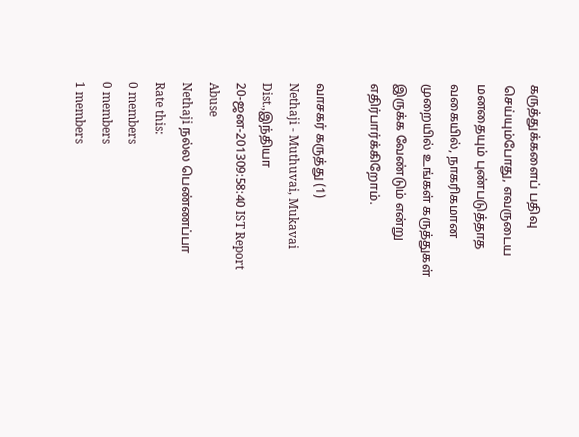கருத்துக்களைப் பதிவு செய்யும்போது, எவருடைய மனதையும் புண்படுத்தாத வகையில், நாகரிகமான முறையில் உங்கள் கருத்துகள் இருக்க வேண்டும் என்று எதிர்பார்க்கிறோம்.

வாசகர் கருத்து (1)
Nethaji - Muthuvai, Mukavai Dist.,இந்தியா
20-ஜன-201309:58:40 IST Report Abuse
Nethaji நல்ல பெண்ணப்பா
Rate this:
0 members
0 members
1 members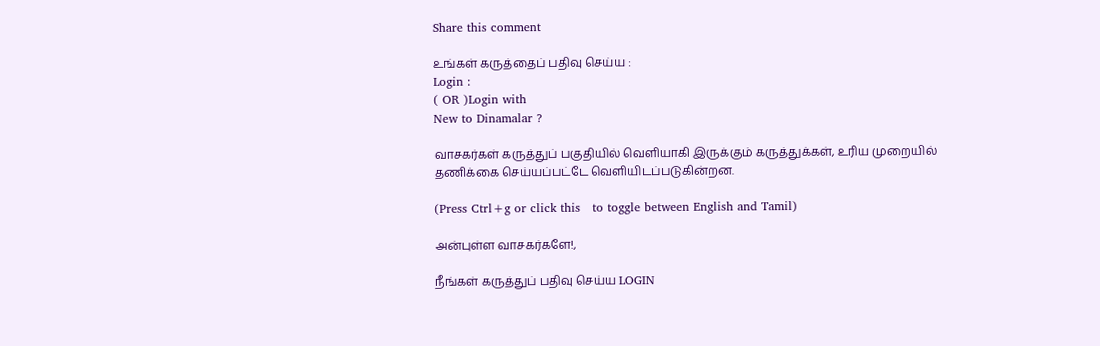Share this comment

உங்கள் கருத்தைப் பதிவு செய்ய :
Login :
( OR )Login with
New to Dinamalar ?

வாசகர்கள் கருத்துப் பகுதியில் வெளியாகி இருக்கும் கருத்துக்கள், உரிய முறையில் தணிக்கை செய்யப்பட்டே வெளியி‌டப்படுகின்றன.

(Press Ctrl+g or click this   to toggle between English and Tamil)

அன்புள்ள வாசகர்களே!,

நீங்கள் கருத்துப் பதிவு செய்ய LOGIN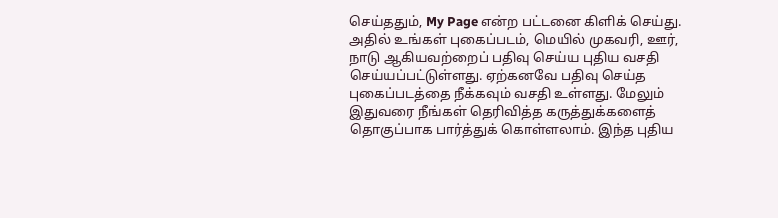செய்ததும், My Page என்ற பட்டனை கிளிக் செய்து. அதில் உங்கள் புகைப்படம், மெயில் முகவரி, ஊர், நாடு ஆகியவற்றைப் பதிவு செய்ய புதிய வசதி செய்யப்பட்டுள்ளது. ஏற்கனவே பதிவு செய்த புகைப்படத்தை நீக்கவும் வசதி உள்ளது. மேலும் இதுவரை நீங்கள் தெரிவித்த கருத்துக்களைத் தொகுப்பாக பார்த்துக் கொள்ளலாம். இந்த புதிய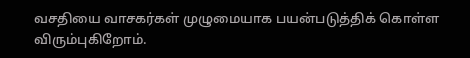வசதியை வாசகர்கள் முழுமையாக பயன்படுத்திக் கொள்ள விரும்புகிறோம்.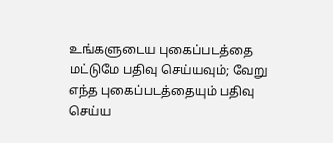உங்களுடைய புகைப்படத்தை மட்டுமே பதிவு செய்யவும்; வேறு எந்த புகைப்படத்தையும் பதிவு செய்ய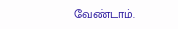வேண்டாம்.